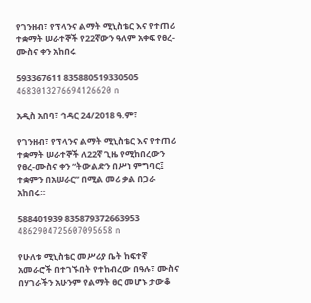የገንዘብ፣ የፕላንና ልማት ሚኒስቴር እና የተጠሪ ተቋማት ሠራተኞች የ22ኛውን ዓለም አቀፍ የፀረ-ሙስና ቀን አከበሩ

593367611 835880519330505 4683013276694126620 n

አዲስ አበባ፣ ኅዳር 24/2018 ዓ.ም፣

የገንዘብ፣ የፕላንና ልማት ሚኒስቴር እና የተጠሪ ተቋማት ሠራተኞች ለ22ኛ ጊዜ የሚከበረውን የፀረ-ሙስና ቀን “ትውልድን በሥነ ምግባር፤ ተቋምን በአሠራር” በሚል መሪ ቃል በጋራ አከበሩ።

588401939 835879372663953 4862904725607095658 n

የሁለቱ ሚኒስቴር መሥሪያ ቤት ከፍተኛ አመራሮች በተገኙበት የተከብረው በዓሉ፣ ሙስና በሃገራችን አሁንም የልማት ፀር መሆኑ ታውቆ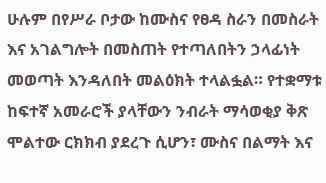ሁሉም በየሥራ ቦታው ከሙስና የፀዳ ስራን በመስራት እና አገልግሎት በመስጠት የተጣለበትን ኃላፊነት መወጣት እንዳለበት መልዕክት ተላልፏል። የተቋማቱ ከፍተኛ አመራሮች ያላቸውን ንብራት ማሳወቂያ ቅጽ ሞልተው ርክክብ ያደረጉ ሲሆን፣ ሙስና በልማት እና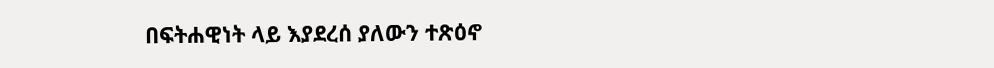በፍትሐዊነት ላይ እያደረሰ ያለውን ተጽዕኖ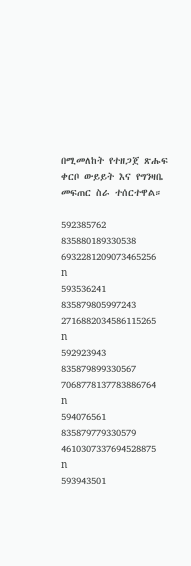በሚመለከት የተዘጋጀ ጽሑፍ ቀርቦ ውይይት እና የግንዛቤ መፍጠር ስራ ተሰርተዋል።

592385762 835880189330538 6932281209073465256 n
593536241 835879805997243 2716882034586115265 n
592923943 835879899330567 7068778137783886764 n
594076561 835879779330579 4610307337694528875 n
593943501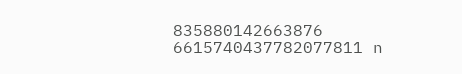835880142663876 6615740437782077811 n